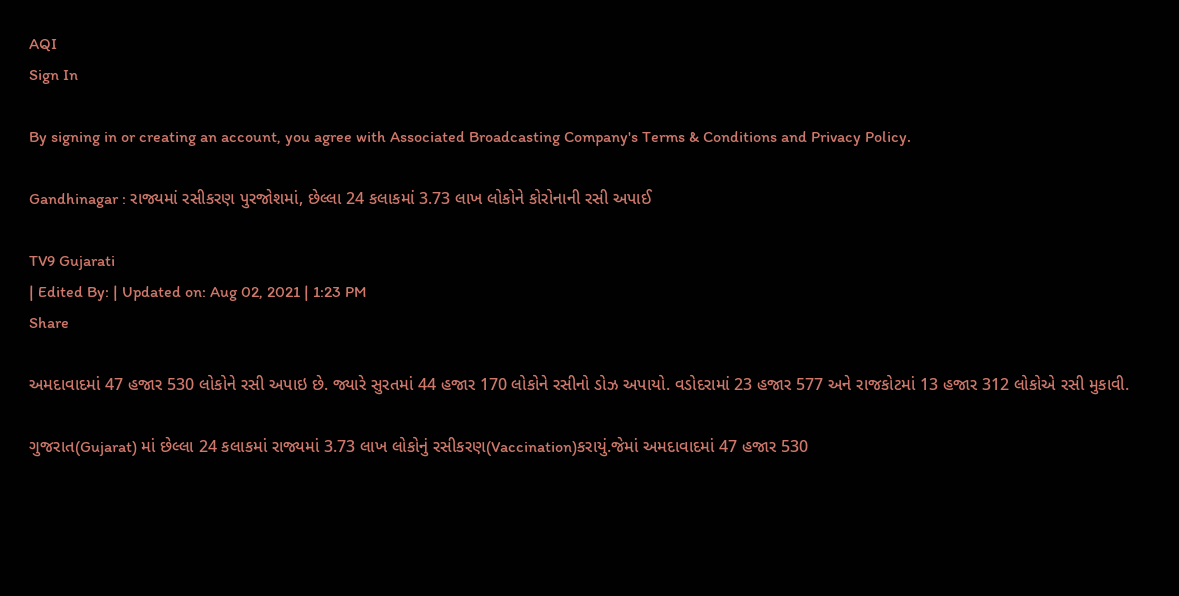AQI
Sign In

By signing in or creating an account, you agree with Associated Broadcasting Company's Terms & Conditions and Privacy Policy.

Gandhinagar : રાજ્યમાં રસીકરણ પુરજોશમાં, છેલ્લા 24 કલાકમાં 3.73 લાખ લોકોને કોરોનાની રસી અપાઈ

TV9 Gujarati
| Edited By: | Updated on: Aug 02, 2021 | 1:23 PM
Share

અમદાવાદમાં 47 હજાર 530 લોકોને રસી અપાઇ છે. જ્યારે સુરતમાં 44 હજાર 170 લોકોને રસીનો ડોઝ અપાયો. વડોદરામાં 23 હજાર 577 અને રાજકોટમાં 13 હજાર 312 લોકોએ રસી મુકાવી.

ગુજરાત(Gujarat) માં છેલ્લા 24 કલાકમાં રાજ્યમાં 3.73 લાખ લોકોનું રસીકરણ(Vaccination)કરાયું.જેમાં અમદાવાદમાં 47 હજાર 530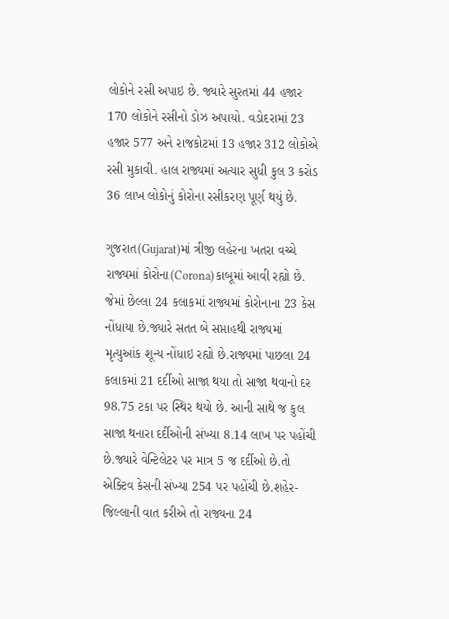લોકોને રસી અપાઇ છે. જ્યારે સુરતમાં 44 હજાર 170 લોકોને રસીનો ડોઝ અપાયો. વડોદરામાં 23 હજાર 577 અને રાજકોટમાં 13 હજાર 312 લોકોએ રસી મુકાવી. હાલ રાજ્યમાં અત્યાર સુધી કુલ 3 કરોડ 36 લાખ લોકોનું કોરોના રસીકરણ પૂર્ણ થયું છે.

ગુજરાત(Gujarat)માં ત્રીજી લહેરના ખતરા વચ્ચે રાજ્યમાં કોરોના(Corona)કાબૂમાં આવી રહ્યો છે. જેમાં છેલ્લા 24 કલાકમાં રાજ્યમાં કોરોનાના 23 કેસ નોંધાયા છે.જ્યારે સતત બે સપ્તાહથી રાજ્યમાં મૃત્યુઆંક શૂન્ય નોંધાઇ રહ્યો છે.રાજ્યમાં પાછલા 24 કલાકમાં 21 દર્દીઓ સાજા થયા તો સાજા થવાનો દર 98.75 ટકા પર સ્થિર થયો છે. આની સાથે જ કુલ સાજા થનારા દર્દીઓની સંખ્યા 8.14 લાખ પર પહોંચી છે.જ્યારે વેન્ટિલેટર પર માત્ર 5 જ દર્દીઓ છે.તો એક્ટિવ કેસની સંખ્યા 254 પર પહોંચી છે.શહેર-જિલ્લાની વાત કરીએ તો રાજ્યના 24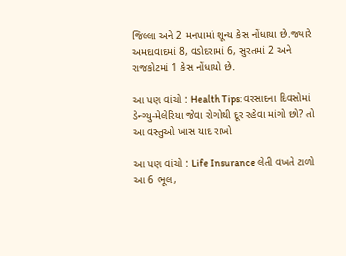જિલ્લા અને 2 મનપામાં શૂન્ય કેસ નોંધાયા છે.જ્યારે અમદાવાદમાં 8, વડોદરામાં 6, સુરતમાં 2 અને રાજકોટમાં 1 કેસ નોંધાયો છે.

આ પણ વાંચો : Health Tips: વરસાદના દિવસોમાં ડેન્ગ્યુ-મેલેરિયા જેવા રોગોથી દૂર રહેવા માંગો છો? તો આ વસ્તુઓ ખાસ યાદ રાખો

આ પણ વાંચો : Life Insurance લેતી વખતે ટાળો આ 6 ભૂલ,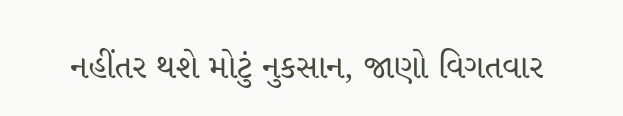નહીંતર થશે મોટું નુકસાન, જાણો વિગતવાર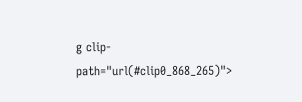g clip-path="url(#clip0_868_265)">